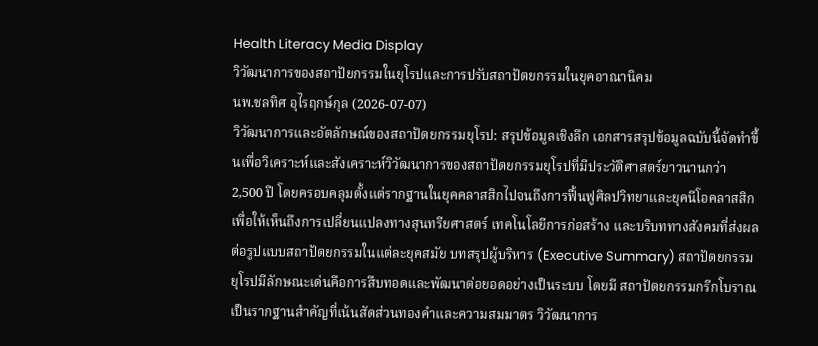Health Literacy Media Display
วิวัฒนาการของสถาปัยกรรมในยุโรปและการปรับสถาปัตยกรรมในยุคอาณานิคม
นพ.ชลทิศ อุไรฤกษ์กุล (2026-07-07)
วิวัฒนาการและอัตลักษณ์ของสถาปัตยกรรมยุโรป: สรุปข้อมูลเชิงลึก เอกสารสรุปข้อมูลฉบับนี้จัดทำขึ้นเพื่อวิเคราะห์และสังเคราะห์วิวัฒนาการของสถาปัตยกรรมยุโรปที่มีประวัติศาสตร์ยาวนานกว่า 2,500 ปี โดยครอบคลุมตั้งแต่รากฐานในยุคคลาสสิกไปจนถึงการฟื้นฟูศิลปวิทยาและยุคนีโอคลาสสิก เพื่อให้เห็นถึงการเปลี่ยนแปลงทางสุนทรียศาสตร์ เทคโนโลยีการก่อสร้าง และบริบททางสังคมที่ส่งผลต่อรูปแบบสถาปัตยกรรมในแต่ละยุคสมัย บทสรุปผู้บริหาร (Executive Summary) สถาปัตยกรรมยุโรปมีลักษณะเด่นคือการสืบทอดและพัฒนาต่อยอดอย่างเป็นระบบ โดยมี สถาปัตยกรรมกรีกโบราณ เป็นรากฐานสำคัญที่เน้นสัดส่วนทองคำและความสมมาตร วิวัฒนาการ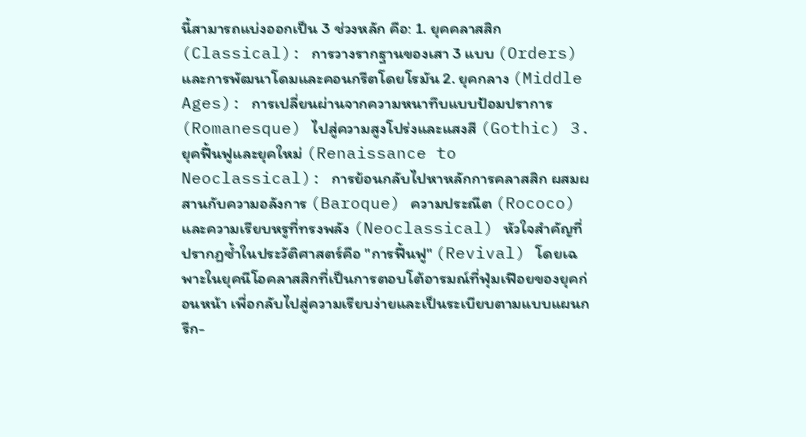นี้สามารถแบ่งออกเป็น 3 ช่วงหลัก คือ: 1. ยุคคลาสสิก (Classical): การวางรากฐานของเสา 3 แบบ (Orders) และการพัฒนาโดมและคอนกรีตโดยโรมัน 2. ยุคกลาง (Middle Ages): การเปลี่ยนผ่านจากความหนาทึบแบบป้อมปราการ (Romanesque) ไปสู่ความสูงโปร่งและแสงสี (Gothic) 3. ยุคฟื้นฟูและยุคใหม่ (Renaissance to Neoclassical): การย้อนกลับไปหาหลักการคลาสสิก ผสมผสานกับความอลังการ (Baroque) ความประณีต (Rococo) และความเรียบหรูที่ทรงพลัง (Neoclassical) หัวใจสำคัญที่ปรากฏซ้ำในประวัติศาสตร์คือ "การฟื้นฟู" (Revival) โดยเฉพาะในยุคนีโอคลาสสิกที่เป็นการตอบโต้อารมณ์ที่ฟุ่มเฟือยของยุคก่อนหน้า เพื่อกลับไปสู่ความเรียบง่ายและเป็นระเบียบตามแบบแผนกรีก-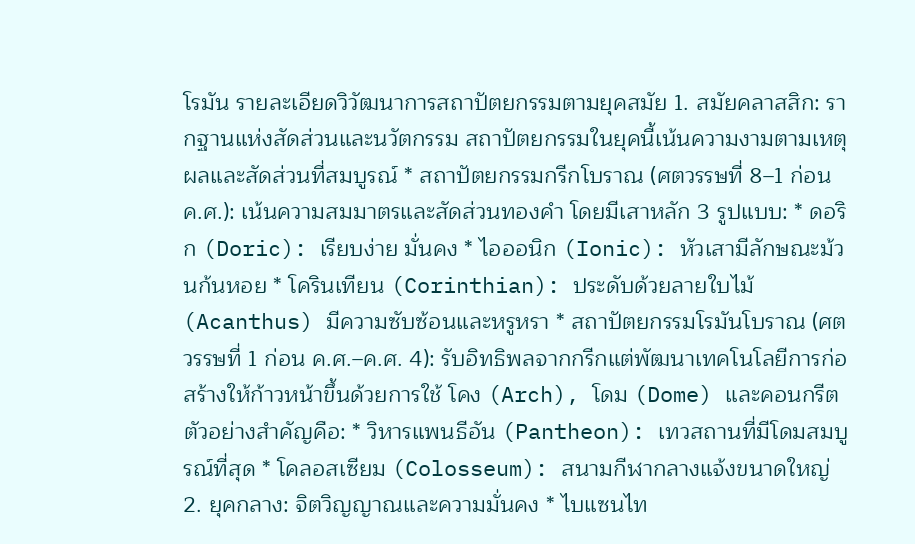โรมัน รายละเอียดวิวัฒนาการสถาปัตยกรรมตามยุคสมัย 1. สมัยคลาสสิก: รากฐานแห่งสัดส่วนและนวัตกรรม สถาปัตยกรรมในยุคนี้เน้นความงามตามเหตุผลและสัดส่วนที่สมบูรณ์ * สถาปัตยกรรมกรีกโบราณ (ศตวรรษที่ 8–1 ก่อน ค.ศ.): เน้นความสมมาตรและสัดส่วนทองคำ โดยมีเสาหลัก 3 รูปแบบ: * ดอริก (Doric): เรียบง่าย มั่นคง * ไอออนิก (Ionic): หัวเสามีลักษณะม้วนก้นหอย * โครินเทียน (Corinthian): ประดับด้วยลายใบไม้ (Acanthus) มีความซับซ้อนและหรูหรา * สถาปัตยกรรมโรมันโบราณ (ศตวรรษที่ 1 ก่อน ค.ศ.–ค.ศ. 4): รับอิทธิพลจากกรีกแต่พัฒนาเทคโนโลยีการก่อสร้างให้ก้าวหน้าขึ้นด้วยการใช้ โคง (Arch), โดม (Dome) และคอนกรีต ตัวอย่างสำคัญคือ: * วิหารแพนธีอัน (Pantheon): เทวสถานที่มีโดมสมบูรณ์ที่สุด * โคลอสเซียม (Colosseum): สนามกีฬากลางแจ้งขนาดใหญ่ 2. ยุคกลาง: จิตวิญญาณและความมั่นคง * ไบแซนไท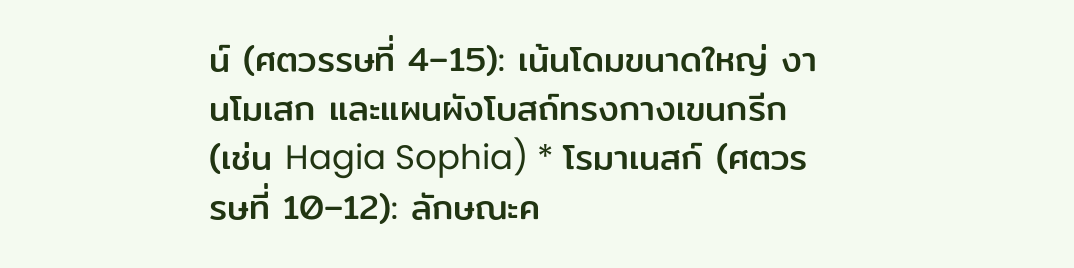น์ (ศตวรรษที่ 4–15): เน้นโดมขนาดใหญ่ งานโมเสก และแผนผังโบสถ์ทรงกางเขนกรีก (เช่น Hagia Sophia) * โรมาเนสก์ (ศตวรรษที่ 10–12): ลักษณะค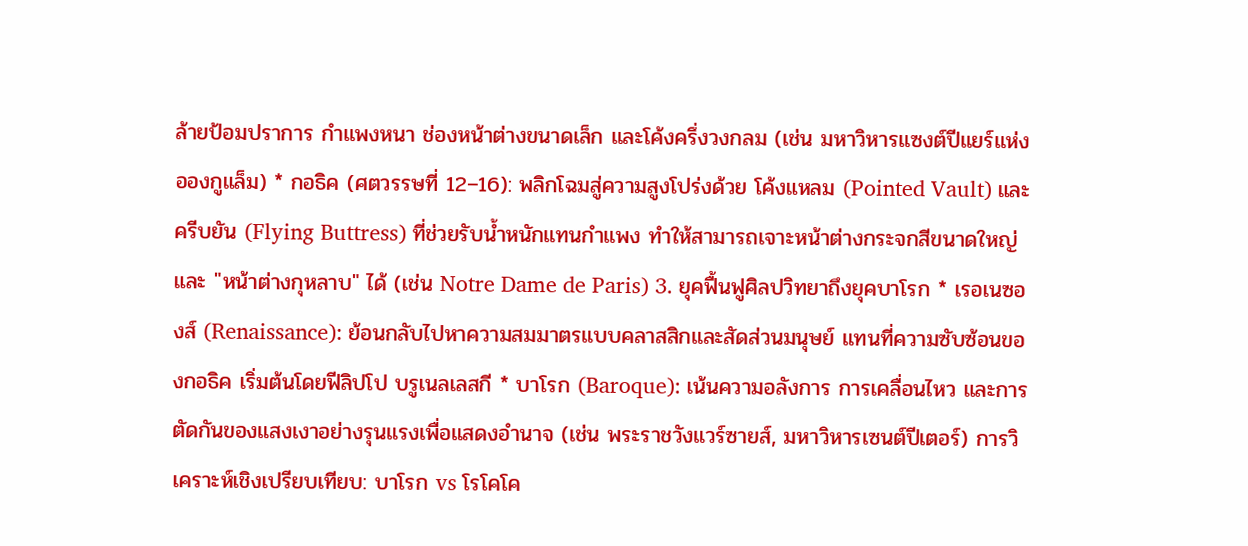ล้ายป้อมปราการ กำแพงหนา ช่องหน้าต่างขนาดเล็ก และโค้งครึ่งวงกลม (เช่น มหาวิหารแซงต์ปีแยร์แห่งอองกูแล็ม) * กอธิค (ศตวรรษที่ 12–16): พลิกโฉมสู่ความสูงโปร่งด้วย โค้งแหลม (Pointed Vault) และ ครีบยัน (Flying Buttress) ที่ช่วยรับน้ำหนักแทนกำแพง ทำให้สามารถเจาะหน้าต่างกระจกสีขนาดใหญ่และ "หน้าต่างกุหลาบ" ได้ (เช่น Notre Dame de Paris) 3. ยุคฟื้นฟูศิลปวิทยาถึงยุคบาโรก * เรอเนซองส์ (Renaissance): ย้อนกลับไปหาความสมมาตรแบบคลาสสิกและสัดส่วนมนุษย์ แทนที่ความซับซ้อนของกอธิค เริ่มต้นโดยฟีลิปโป บรูเนลเลสกี * บาโรก (Baroque): เน้นความอลังการ การเคลื่อนไหว และการตัดกันของแสงเงาอย่างรุนแรงเพื่อแสดงอำนาจ (เช่น พระราชวังแวร์ซายส์, มหาวิหารเซนต์ปีเตอร์) การวิเคราะห์เชิงเปรียบเทียบ: บาโรก vs โรโคโค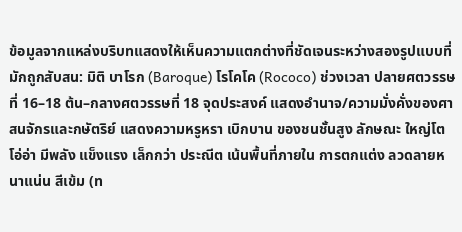ข้อมูลจากแหล่งบริบทแสดงให้เห็นความแตกต่างที่ชัดเจนระหว่างสองรูปแบบที่มักถูกสับสน: มิติ บาโรก (Baroque) โรโคโค (Rococo) ช่วงเวลา ปลายศตวรรษที่ 16–18 ต้น–กลางศตวรรษที่ 18 จุดประสงค์ แสดงอำนาจ/ความมั่งคั่งของศาสนจักรและกษัตริย์ แสดงความหรูหรา เบิกบาน ของชนชั้นสูง ลักษณะ ใหญ่โต โอ่อ่า มีพลัง แข็งแรง เล็กกว่า ประณีต เน้นพื้นที่ภายใน การตกแต่ง ลวดลายหนาแน่น สีเข้ม (ท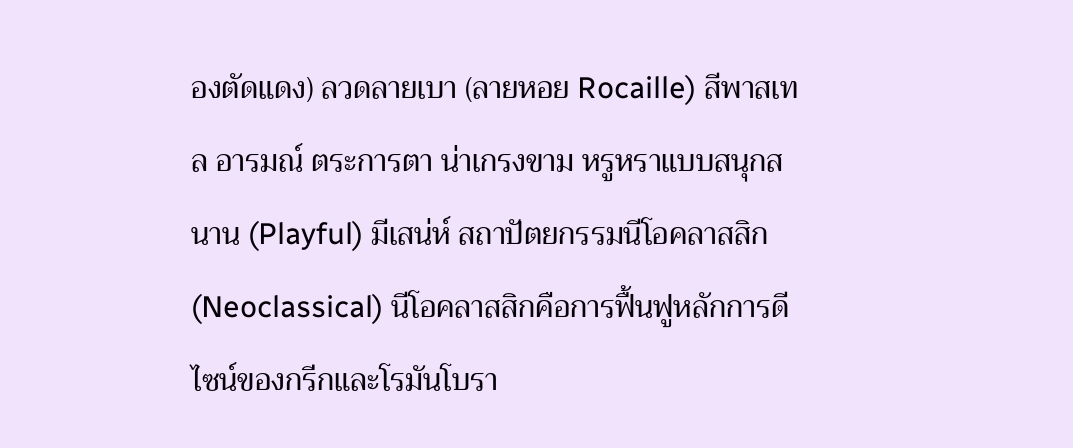องตัดแดง) ลวดลายเบา (ลายหอย Rocaille) สีพาสเทล อารมณ์ ตระการตา น่าเกรงขาม หรูหราแบบสนุกสนาน (Playful) มีเสน่ห์ สถาปัตยกรรมนีโอคลาสสิก (Neoclassical) นีโอคลาสสิกคือการฟื้นฟูหลักการดีไซน์ของกรีกและโรมันโบรา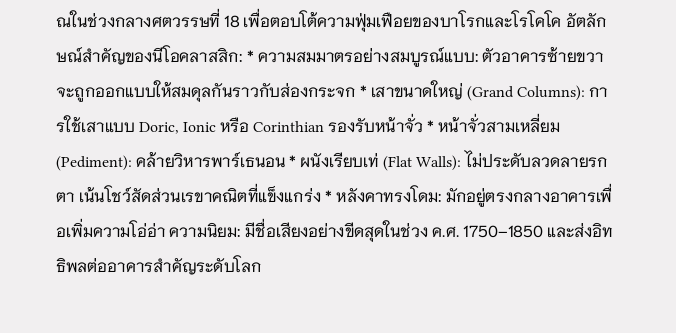ณในช่วงกลางศตวรรษที่ 18 เพื่อตอบโต้ความฟุ่มเฟือยของบาโรกและโรโคโค อัตลักษณ์สำคัญของนีโอคลาสสิก: * ความสมมาตรอย่างสมบูรณ์แบบ: ตัวอาคารซ้ายขวาจะถูกออกแบบให้สมดุลกันราวกับส่องกระจก * เสาขนาดใหญ่ (Grand Columns): การใช้เสาแบบ Doric, Ionic หรือ Corinthian รองรับหน้าจั่ว * หน้าจั่วสามเหลี่ยม (Pediment): คล้ายวิหารพาร์เธนอน * ผนังเรียบเท่ (Flat Walls): ไม่ประดับลวดลายรกตา เน้นโชว์สัดส่วนเรขาคณิตที่แข็งแกร่ง * หลังคาทรงโดม: มักอยู่ตรงกลางอาคารเพื่อเพิ่มความโอ่อ่า ความนิยม: มีชื่อเสียงอย่างขีดสุดในช่วง ค.ศ. 1750–1850 และส่งอิทธิพลต่ออาคารสำคัญระดับโลก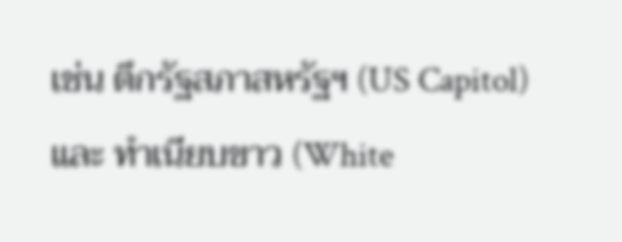เช่น ตึกรัฐสภาสหรัฐฯ (US Capitol) และ ทำเนียบขาว (White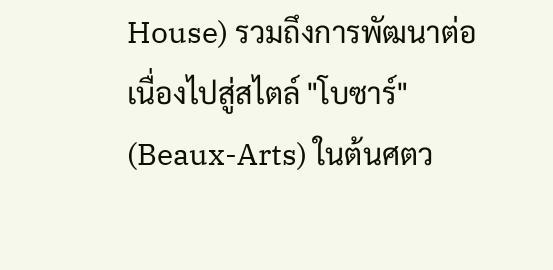House) รวมถึงการพัฒนาต่อเนื่องไปสู่สไตล์ "โบซาร์" (Beaux-Arts) ในต้นศตว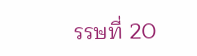รรษที่ 20